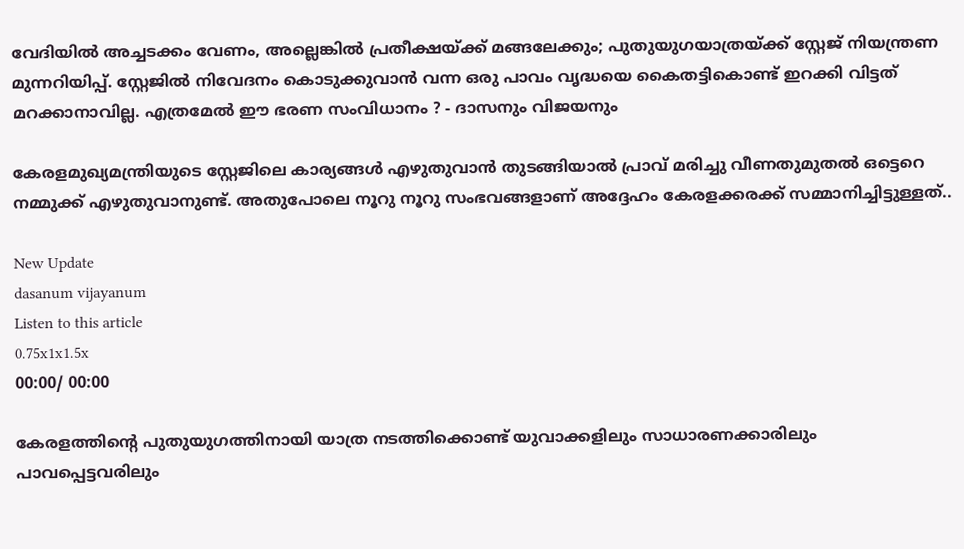വേദിയിൽ അച്ചടക്കം വേണം, അല്ലെങ്കിൽ പ്രതീക്ഷയ്ക്ക് മങ്ങലേ‍ക്കും; പുതുയുഗയാത്രയ്ക്ക് സ്റ്റേജ് നിയന്ത്രണ മുന്നറിയിപ്പ്. സ്റ്റേജിൽ നിവേദനം കൊടുക്കുവാൻ വന്ന ഒരു പാവം വൃദ്ധയെ കൈതട്ടികൊണ്ട് ഇറക്കി വിട്ടത് മറക്കാനാവില്ല. എത്രമേൽ ഈ ഭരണ സംവിധാനം ? - ദാസനും വിജയനും

കേരളമുഖ്യമന്ത്രിയുടെ സ്റ്റേജിലെ കാര്യങ്ങൾ എഴുതുവാൻ തുടങ്ങിയാൽ പ്രാവ് മരിച്ചു വീണതുമുതൽ ഒട്ടെറെ നമ്മുക്ക് എഴുതുവാനുണ്ട്. അതുപോലെ നൂറു നൂറു സംഭവങ്ങളാണ് അദ്ദേഹം കേരളക്കരക്ക് സമ്മാനിച്ചിട്ടുള്ളത്..

New Update
dasanum vijayanum
Listen to this article
0.75x1x1.5x
00:00/ 00:00

കേരളത്തിന്റെ പുതുയുഗത്തിനായി യാത്ര നടത്തിക്കൊണ്ട് യുവാക്കളിലും സാധാരണക്കാരിലും പാവപ്പെട്ടവരിലും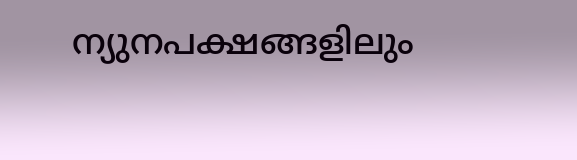ന്യുനപക്ഷങ്ങളിലും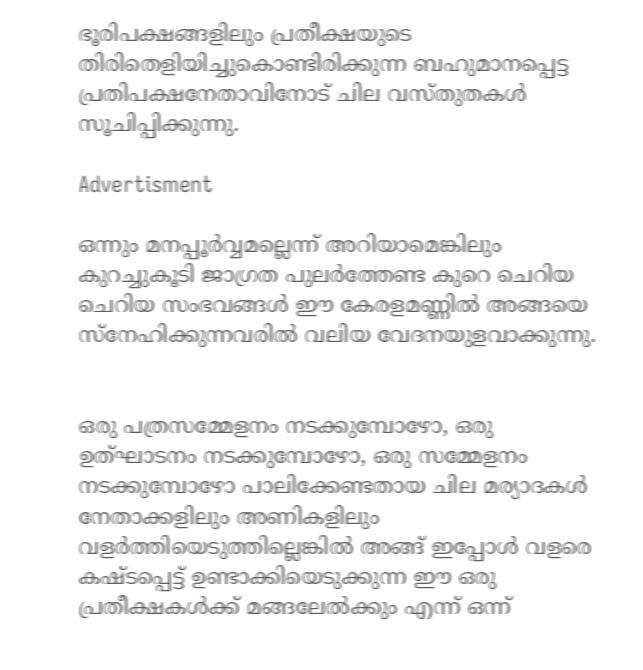ഭൂരിപക്ഷങ്ങളിലും പ്രതീക്ഷയുടെ തിരിതെളിയിച്ചുകൊണ്ടിരിക്കുന്ന ബഹുമാനപ്പെട്ട പ്രതിപക്ഷനേതാവിനോട് ചില വസ്തുതകൾ സൂചിപ്പിക്കുന്നു.

Advertisment

ഒന്നും മനപ്പൂർവ്വമല്ലെന്ന് അറിയാമെങ്കിലും കുറച്ചുകൂടി ജാഗ്രത പുലർത്തേണ്ട കുറെ ചെറിയ ചെറിയ സംഭവങ്ങൾ ഈ കേരളമണ്ണിൽ അങ്ങയെ സ്നേഹിക്കുന്നവരിൽ വലിയ വേദനയുളവാക്കുന്നു.


ഒരു പത്രസമ്മേളനം നടക്കുമ്പോഴോ, ഒരു ഉത്‌ഘാടനം നടക്കുമ്പോഴോ, ഒരു സമ്മേളനം നടക്കുമ്പോഴോ പാലിക്കേണ്ടതായ ചില മര്യാദകൾ നേതാക്കളിലും അണികളിലും വളർത്തിയെടുത്തില്ലെങ്കിൽ അങ്ങ് ഇപ്പോൾ വളരെ കഷ്ടപ്പെട്ട് ഉണ്ടാക്കിയെടുക്കുന്ന ഈ ഒരു പ്രതീക്ഷകൾക്ക് മങ്ങലേൽക്കും എന്ന് ഒന്ന്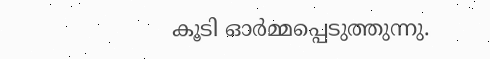കൂടി ഓർമ്മപ്പെടുത്തുന്നു.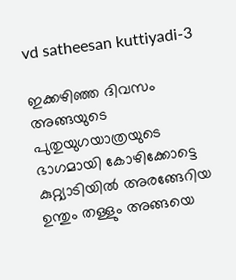vd satheesan kuttiyadi-3

ഇക്കഴിഞ്ഞ ദിവസം അങ്ങയുടെ പുതുയുഗയാത്രയുടെ ഭാഗമായി കോഴിക്കോട്ടെ കുറ്റ്യാടിയിൽ അരങ്ങേറിയ ഉന്തും തള്ളും അങ്ങയെ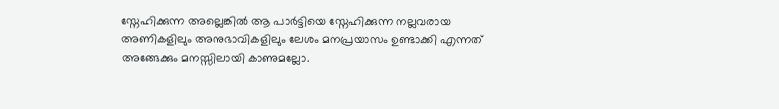സ്നേഹിക്കുന്ന അല്ലെങ്കിൽ ആ പാർട്ടിയെ സ്നേഹിക്കുന്ന നല്ലവരായ അണികളിലും അനുഭാവികളിലും ലേശം മനപ്രയാസം ഉണ്ടാക്കി എന്നത് അങ്ങേക്കും മനസ്സിലായി കാണുമല്ലോ.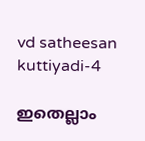vd satheesan kuttiyadi-4

ഇതെല്ലാം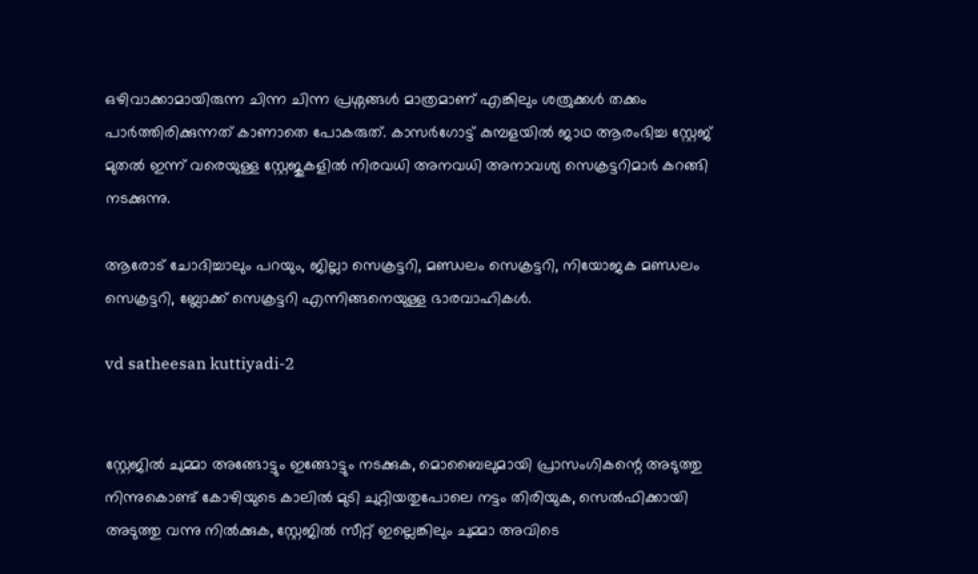ഒഴിവാക്കാമായിരുന്ന ചിന്ന ചിന്ന പ്രശ്നങ്ങൾ മാത്രമാണ് എങ്കിലും ശത്രുക്കൾ തക്കം പാർത്തിരിക്കുന്നത് കാണാതെ പോകരുത്. കാസർഗോട്ട് കുമ്പളയിൽ ജാഥ ആരംഭിച്ച സ്റ്റേജ് മുതൽ ഇന്ന് വരെയുള്ള സ്റ്റേജുകളിൽ നിരവധി അനവധി അനാവശ്യ സെക്രട്ടറിമാർ കറങ്ങി നടക്കുന്നു.

ആരോട് ചോദിച്ചാലും പറയും, ജില്ലാ സെക്രട്ടറി, മണ്ഡലം സെക്രട്ടറി, നിയോജക മണ്ഡലം സെക്രട്ടറി, ബ്ലോക്ക് സെക്രട്ടറി എന്നിങ്ങനെയുള്ള ഭാരവാഹികൾ.

vd satheesan kuttiyadi-2


സ്റ്റേജിൽ ചുമ്മാ അങ്ങോട്ടും ഇങ്ങോട്ടും നടക്കുക, മൊബൈലുമായി പ്രാസംഗികന്റെ അടുത്തു നിന്നുകൊണ്ട് കോഴിയുടെ കാലിൽ മുടി ചുറ്റിയതുപോലെ നട്ടം തിരിയുക, സെൽഫിക്കായി അടുത്തു വന്നു നിൽക്കുക, സ്റ്റേജിൽ സീറ്റ് ഇല്ലെങ്കിലും ചുമ്മാ അവിടെ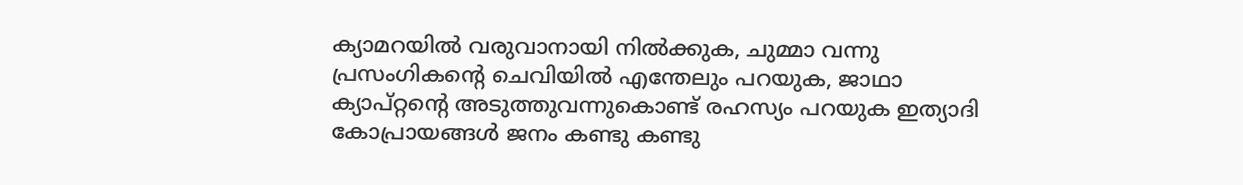ക്യാമറയിൽ വരുവാനായി നിൽക്കുക, ചുമ്മാ വന്നു പ്രസംഗികന്റെ ചെവിയിൽ എന്തേലും പറയുക, ജാഥാ ക്യാപ്റ്റന്റെ അടുത്തുവന്നുകൊണ്ട് രഹസ്യം പറയുക ഇത്യാദി കോപ്രായങ്ങൾ ജനം കണ്ടു കണ്ടു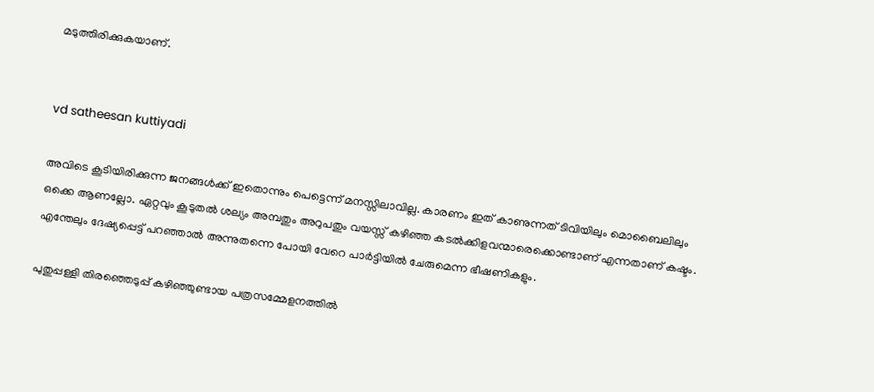മടുത്തിരിക്കുകയാണ്.


vd satheesan kuttiyadi

അവിടെ കൂടിയിരിക്കുന്ന ജനങ്ങൾക്ക് ഇതൊന്നും പെട്ടെന്ന് മനസ്സിലാവില്ല. കാരണം ഇത് കാണുന്നത് ടിവിയിലും മൊബൈലിലും ഒക്കെ ആണല്ലോ. ഏറ്റവും കൂടുതൽ ശല്യം അമ്പതും അറുപതും വയസ്സ് കഴിഞ്ഞ കടൽക്കിളവന്മാരെക്കൊണ്ടാണ് എന്നതാണ് കഷ്ടം. എന്തേലും ദേഷ്യപ്പെട്ട് പറഞ്ഞാൽ അന്നുതന്നെ പോയി വേറെ പാർട്ടിയിൽ ചേരുമെന്ന ഭീഷണികളും.

പുതുപ്പള്ളി തിരഞ്ഞെടുപ്പ് കഴിഞ്ഞുണ്ടായ പത്രസമ്മേളനത്തിൽ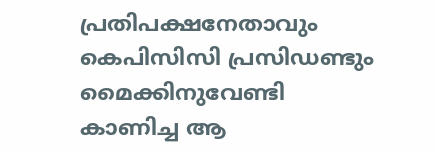പ്രതിപക്ഷനേതാവും കെപിസിസി പ്രസിഡണ്ടും മൈക്കിനുവേണ്ടി കാണിച്ച ആ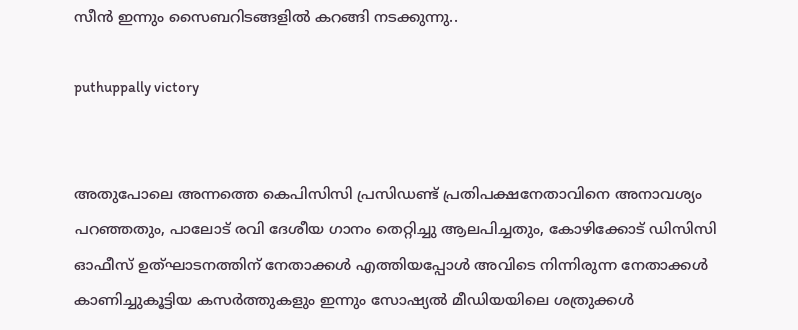സീൻ ഇന്നും സൈബറിടങ്ങളിൽ കറങ്ങി നടക്കുന്നു..

puthuppally victory


അതുപോലെ അന്നത്തെ കെപിസിസി പ്രസിഡണ്ട് പ്രതിപക്ഷനേതാവിനെ അനാവശ്യം പറഞ്ഞതും, പാലോട് രവി ദേശീയ ഗാനം തെറ്റിച്ചു ആലപിച്ചതും, കോഴിക്കോട് ഡിസിസി ഓഫീസ് ഉത്‌ഘാടനത്തിന് നേതാക്കൾ എത്തിയപ്പോൾ അവിടെ നിന്നിരുന്ന നേതാക്കൾ കാണിച്ചുകൂട്ടിയ കസർത്തുകളും ഇന്നും സോഷ്യൽ മീഡിയയിലെ ശത്രുക്കൾ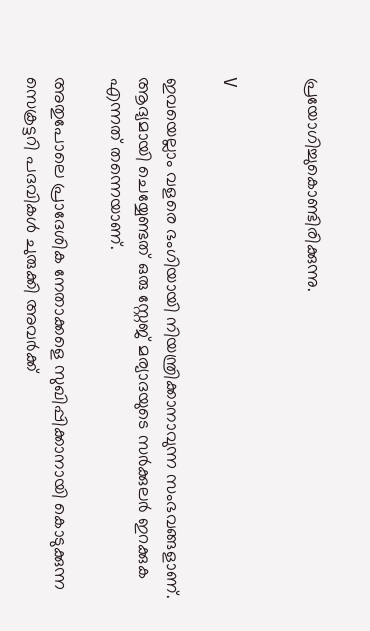പ്രയോഗിച്ചുകൊണ്ടിരിക്കുന്നു.


V

ഇവയെല്ലാം വളരെ ഭംഗിയായി നിയന്ത്രിക്കാനാവുന്ന സംഭവങ്ങളാണ്. ആദ്യമായി ചെയ്യേണ്ടത് ഒരു സ്റ്റേജ് മര്യാദയുടെ സർക്കുലർ ഇറക്കുക എന്നത് തന്നെയാണ്.

അതുപോലെ പ്രാദേശിക നേതാക്കളെ സുഖിപ്പിക്കാനായി കൊടുക്കുന്ന സെക്രട്ടറി പദവികൾ ചുരുക്കി അവർക്ക്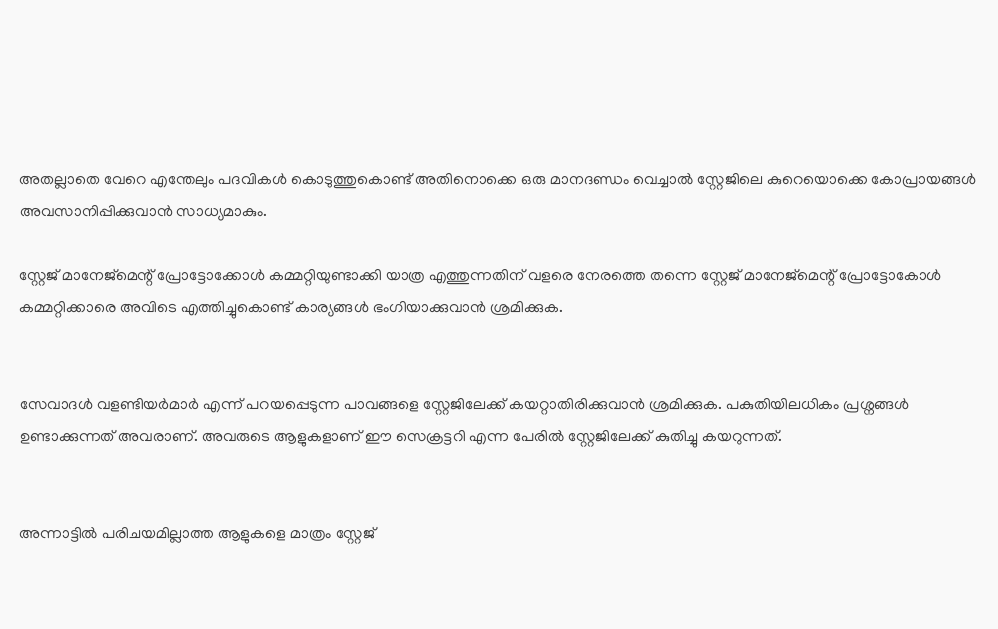അതല്ലാതെ വേറെ എന്തേലും പദവികൾ കൊടുത്തുകൊണ്ട് അതിനൊക്കെ ഒരു മാനദണ്ഡം വെച്ചാൽ സ്റ്റേജിലെ കുറെയൊക്കെ കോപ്രായങ്ങൾ അവസാനിപ്പിക്കുവാൻ സാധ്യമാകും.

സ്റ്റേജ് മാനേജ്‌മെന്റ് പ്രോട്ടോക്കോൾ കമ്മറ്റിയുണ്ടാക്കി യാത്ര എത്തുന്നതിന് വളരെ നേരത്തെ തന്നെ സ്റ്റേജ് മാനേജ്‌മെന്റ് പ്രോട്ടോകോൾ കമ്മറ്റിക്കാരെ അവിടെ എത്തിച്ചുകൊണ്ട് കാര്യങ്ങൾ ഭംഗിയാക്കുവാൻ ശ്രമിക്കുക.


സേവാദൾ വളണ്ടിയർമാർ എന്ന് പറയപ്പെടുന്ന പാവങ്ങളെ സ്റ്റേജിലേക്ക് കയറ്റാതിരിക്കുവാൻ ശ്രമിക്കുക. പകുതിയിലധികം പ്രശ്നങ്ങൾ ഉണ്ടാക്കുന്നത് അവരാണ്. അവരുടെ ആളുകളാണ് ഈ സെക്രട്ടറി എന്ന പേരിൽ സ്റ്റേജിലേക്ക് കുതിച്ചു കയറുന്നത്.


അന്നാട്ടിൽ പരിചയമില്ലാത്ത ആളുകളെ മാത്രം സ്റ്റേജ്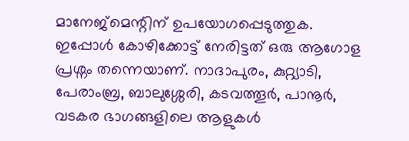മാനേജ്‌മെന്റിന് ഉപയോഗപ്പെടുത്തുക. ഇപ്പോൾ കോഴിക്കോട്ട് നേരിട്ടത് ഒരു ആഗോള പ്രശ്നം തന്നെയാണ്. നാദാപുരം, കുറ്റ്യാടി, പേരാംബ്ര, ബാലുശ്ശേരി, കടവത്തൂർ, പാനൂർ, വടകര ഭാഗങ്ങളിലെ ആളുകൾ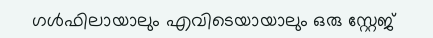ഗൾഫിലായാലും എവിടെയായാലും ഒരു സ്റ്റേജ്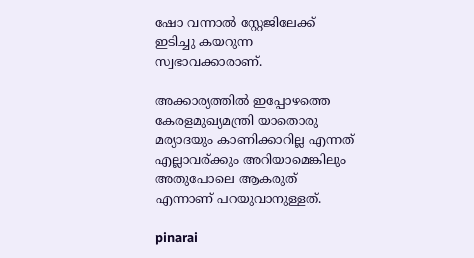ഷോ വന്നാൽ സ്റ്റേജിലേക്ക് ഇടിച്ചു കയറുന്ന സ്വഭാവക്കാരാണ്.

അക്കാര്യത്തിൽ ഇപ്പോഴത്തെ കേരളമുഖ്യമന്ത്രി യാതൊരു മര്യാദയും കാണിക്കാറില്ല എന്നത് എല്ലാവര്ക്കും അറിയാമെങ്കിലും അതുപോലെ ആകരുത് എന്നാണ് പറയുവാനുള്ളത്.

pinarai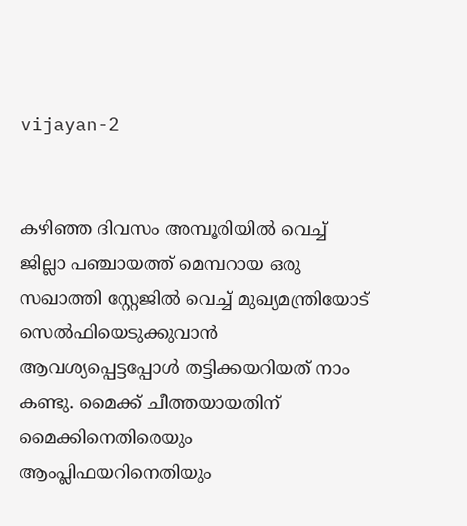vijayan-2


കഴിഞ്ഞ ദിവസം അമ്പൂരിയിൽ വെച്ച് ജില്ലാ പഞ്ചായത്ത് മെമ്പറായ ഒരു സഖാത്തി സ്റ്റേജിൽ വെച്ച് മുഖ്യമന്ത്രിയോട് സെൽഫിയെടുക്കുവാൻ ആവശ്യപ്പെട്ടപ്പോൾ തട്ടിക്കയറിയത് നാം കണ്ടു. മൈക്ക് ചീത്തയായതിന് മൈക്കിനെതിരെയും ആംപ്ലിഫയറിനെതിയും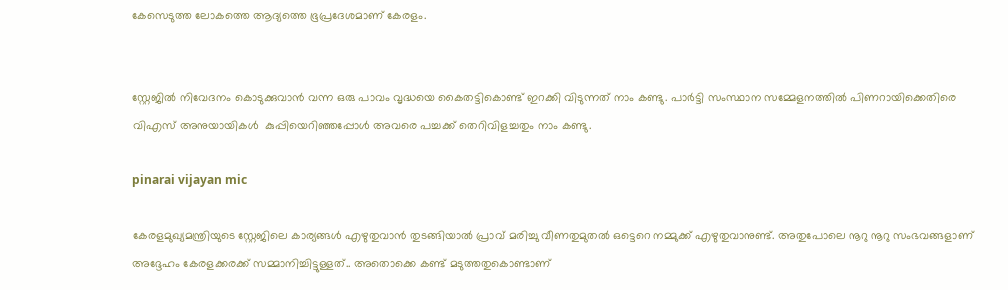കേസെടുത്ത ലോകത്തെ ആദ്യത്തെ ഭൂപ്രദേശമാണ് കേരളം.


സ്റ്റേജിൽ നിവേദനം കൊടുക്കുവാൻ വന്ന ഒരു പാവം വൃദ്ധയെ കൈതട്ടികൊണ്ട് ഇറക്കി വിടുന്നത് നാം കണ്ടു. പാർട്ടി സംസ്ഥാന സമ്മേളനത്തിൽ പിണറായിക്കെതിരെ വിഎസ് അനുയായികൾ  കുപ്പിയെറിഞ്ഞപ്പോൾ അവരെ പച്ചക്ക് തെറിവിളച്ചതും നാം കണ്ടു.

pinarai vijayan mic

കേരളമുഖ്യമന്ത്രിയുടെ സ്റ്റേജിലെ കാര്യങ്ങൾ എഴുതുവാൻ തുടങ്ങിയാൽ പ്രാവ് മരിച്ചു വീണതുമുതൽ ഒട്ടെറെ നമ്മുക്ക് എഴുതുവാനുണ്ട്. അതുപോലെ നൂറു നൂറു സംഭവങ്ങളാണ് അദ്ദേഹം കേരളക്കരക്ക് സമ്മാനിച്ചിട്ടുള്ളത്.. അതൊക്കെ കണ്ട് മടുത്തതുകൊണ്ടാണ്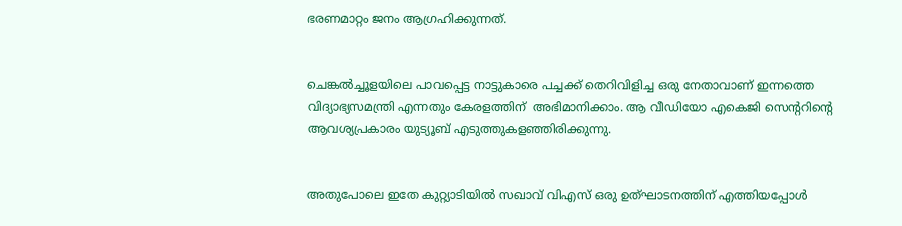ഭരണമാറ്റം ജനം ആഗ്രഹിക്കുന്നത്.


ചെങ്കൽച്ചൂളയിലെ പാവപ്പെട്ട നാട്ടുകാരെ പച്ചക്ക് തെറിവിളിച്ച ഒരു നേതാവാണ് ഇന്നത്തെ വിദ്യാഭ്യസമന്ത്രി എന്നതും കേരളത്തിന്  അഭിമാനിക്കാം. ആ വീഡിയോ എകെജി സെന്ററിന്റെ ആവശ്യപ്രകാരം യുട്യൂബ് എടുത്തുകളഞ്ഞിരിക്കുന്നു.


അതുപോലെ ഇതേ കുറ്റ്യാടിയിൽ സഖാവ് വിഎസ് ഒരു ഉത്‌ഘാടനത്തിന് എത്തിയപ്പോൾ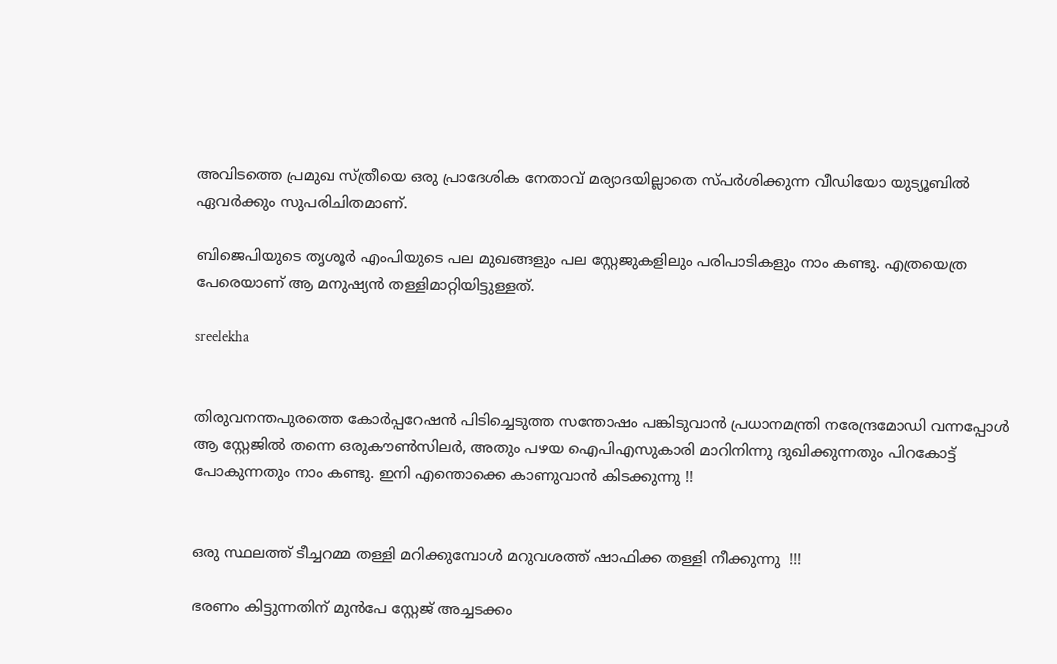അവിടത്തെ പ്രമുഖ സ്ത്രീയെ ഒരു പ്രാദേശിക നേതാവ് മര്യാദയില്ലാതെ സ്പർശിക്കുന്ന വീഡിയോ യുട്യൂബിൽ ഏവർക്കും സുപരിചിതമാണ്.

ബിജെപിയുടെ തൃശൂർ എംപിയുടെ പല മുഖങ്ങളും പല സ്റ്റേജുകളിലും പരിപാടികളും നാം കണ്ടു. എത്രയെത്ര പേരെയാണ് ആ മനുഷ്യൻ തള്ളിമാറ്റിയിട്ടുള്ളത്.

sreelekha


തിരുവനന്തപുരത്തെ കോർപ്പറേഷൻ പിടിച്ചെടുത്ത സന്തോഷം പങ്കിടുവാൻ പ്രധാനമന്ത്രി നരേന്ദ്രമോഡി വന്നപ്പോൾ ആ സ്റ്റേജിൽ തന്നെ ഒരുകൗൺസിലർ, അതും പഴയ ഐപിഎസുകാരി മാറിനിന്നു ദുഖിക്കുന്നതും പിറകോട്ട് പോകുന്നതും നാം കണ്ടു. ഇനി എന്തൊക്കെ കാണുവാൻ കിടക്കുന്നു !!


ഒരു സ്ഥലത്ത് ടീച്ചറമ്മ തള്ളി മറിക്കുമ്പോൾ മറുവശത്ത് ഷാഫിക്ക തള്ളി നീക്കുന്നു  !!!

ഭരണം കിട്ടുന്നതിന് മുൻപേ സ്റ്റേജ് അച്ചടക്കം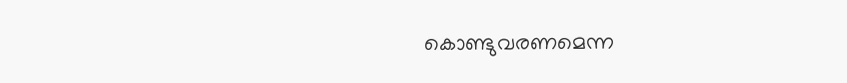കൊണ്ടുവരണമെന്ന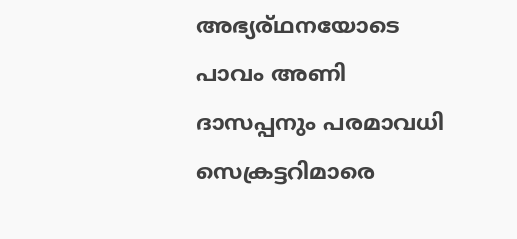അഭ്യര്ഥനയോടെ പാവം അണി ദാസപ്പനും പരമാവധി സെക്രട്ടറിമാരെ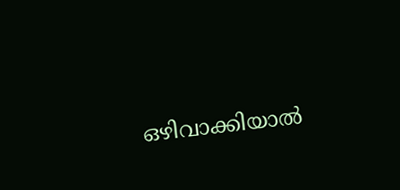ഒഴിവാക്കിയാൽ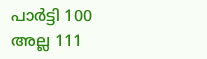പാർട്ടി 100 അല്ല 111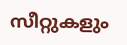സീറ്റുകളും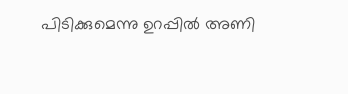പിടിക്കുമെന്നു ഉറപ്പിൽ അണി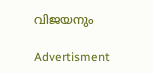വിജയനും

Advertisment